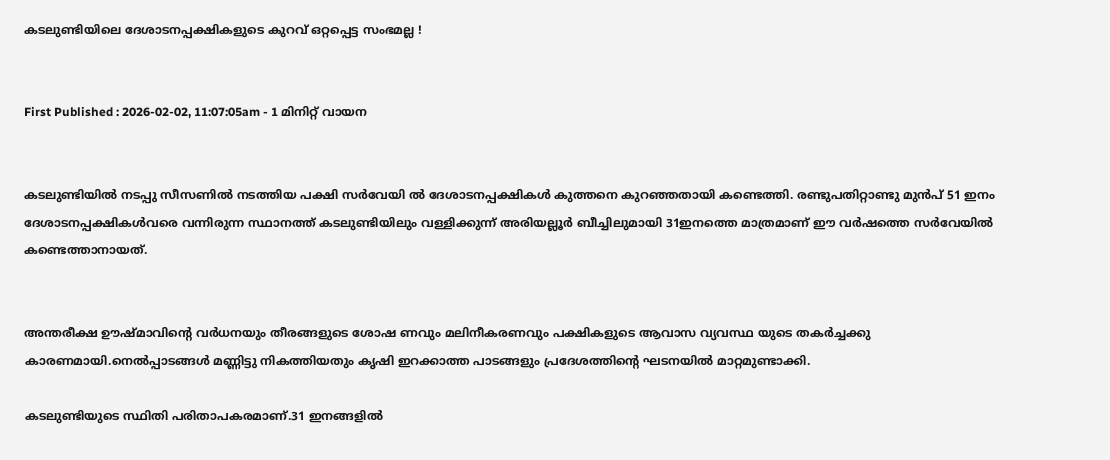കടലുണ്ടിയിലെ ദേശാടനപ്പക്ഷികളുടെ കുറവ് ഒറ്റപ്പെട്ട സംഭമല്ല !


First Published : 2026-02-02, 11:07:05am - 1 മിനിറ്റ് വായന


കടലുണ്ടിയിൽ നടപ്പു സീസണിൽ നടത്തിയ പക്ഷി സർവേയി ൽ ദേശാടനപ്പക്ഷികൾ കുത്തനെ കുറഞ്ഞതായി കണ്ടെത്തി. രണ്ടുപതിറ്റാണ്ടു മുൻപ്‌ 51 ഇനം ദേശാടനപ്പക്ഷികൾവരെ വന്നിരുന്ന സ്ഥാനത്ത് കടലുണ്ടിയിലും വള്ളിക്കുന്ന് അരിയല്ലൂർ ബീച്ചിലുമായി 31ഇനത്തെ മാത്രമാണ് ഈ വർഷത്തെ സർവേയിൽ കണ്ടെത്താനായത്.


അന്തരീക്ഷ ഊഷ്മാവിൻ്റെ വർധനയും തീരങ്ങളുടെ ശോഷ ണവും മലിനീകരണവും പക്ഷികളുടെ ആവാസ വ്യവസ്ഥ യുടെ തകർച്ചക്കു കാരണമായി.നെൽപ്പാടങ്ങൾ മണ്ണിട്ടു നികത്തിയതും കൃഷി ഇറക്കാത്ത പാടങ്ങളും പ്രദേശത്തിൻ്റെ ഘടനയിൽ മാറ്റമുണ്ടാക്കി.

കടലുണ്ടിയുടെ സ്ഥിതി പരിതാപകരമാണ്.31 ഇനങ്ങളിൽ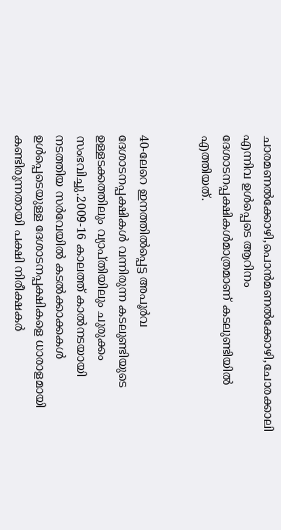ചാരമണൽക്കോഴി,പൊൻമണൽക്കോഴി,ചോരക്കാലി എന്നിവ ഉൾപ്പെടെ ആറിനം ദേശാടനപ്പക്ഷികൾമാത്രമാണ് കടലുണ്ടിയിൽ എത്തിയത്.


40-ലേറെ ഇനത്തിൽപ്പെട്ട അപൂർവ ദേശാടനപ്പക്ഷികൾ വന്നിരുന്ന കടലുണ്ടിയുടെ ഉള്ളടക്കത്തിലും വ്യാപ്തിയിലും ചുരുക്കം സംഭവിച്ചു.2009-16 കാലത്ത് കാൽനടയായി നടത്തിയ സർവേയിൽ കടൽക്കാക്കകൾ ഉൾപ്പെടെയുള്ള ദേശാടനപ്പക്ഷികളെ ധാരാളമായി കണ്ടിരുന്നതായി പക്ഷി നിരീക്ഷകർ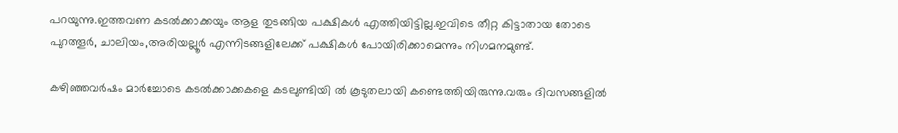പറയുന്നു.ഇത്തവണ കടൽക്കാക്കയും ആള തുടങ്ങിയ പക്ഷികൾ എത്തിയിട്ടില്ല.ഇവിടെ തീറ്റ കിട്ടാതായ തോടെ പുറത്തൂർ, ചാലിയം,അരിയല്ലൂർ എന്നിടങ്ങളിലേക്ക് പക്ഷികൾ പോയിരിക്കാമെന്നും നിഗമനമുണ്ട്.

കഴിഞ്ഞവർഷം മാർച്ചോടെ കടൽക്കാക്കകളെ കടലുണ്ടിയി ൽ കൂടുതലായി കണ്ടെത്തിയിരുന്നു.വരും ദിവസങ്ങളിൽ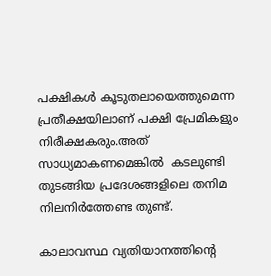പക്ഷികൾ കൂടുതലായെത്തുമെന്ന പ്രതീക്ഷയിലാണ് പക്ഷി പ്രേമികളും നിരീക്ഷകരും.അത് സാധ്യമാകണമെങ്കിൽ  കടലുണ്ടി തുടങ്ങിയ പ്രദേശങ്ങളിലെ തനിമ നിലനിർത്തേണ്ട തുണ്ട്.

കാലാവസ്ഥ വ്യതിയാനത്തിൻ്റെ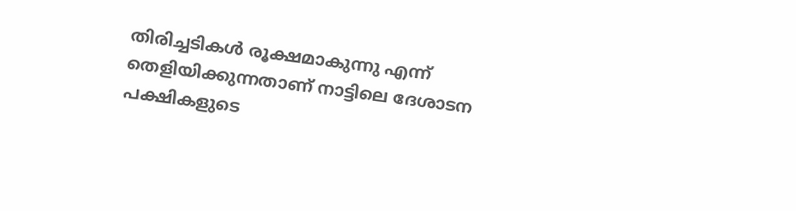തിരിച്ചടികൾ രൂക്ഷമാകുന്നു എന്ന് തെളിയിക്കുന്നതാണ് നാട്ടിലെ ദേശാടന പക്ഷികളുടെ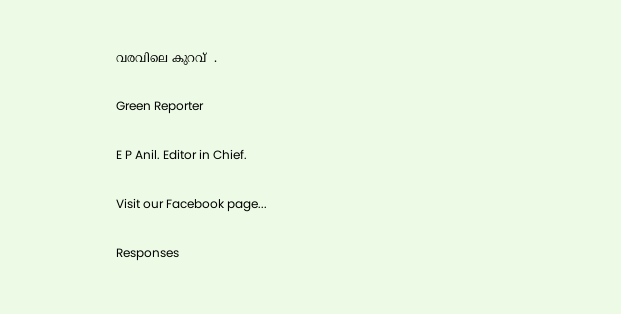വരവിലെ കുറവ്  .

Green Reporter

E P Anil. Editor in Chief.

Visit our Facebook page...

Responses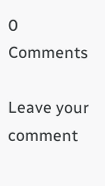0 Comments

Leave your comment